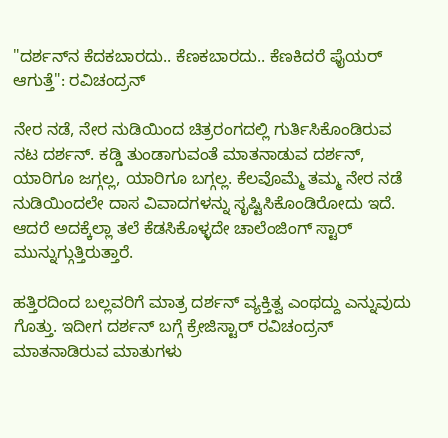"ದರ್ಶನ್‌ನ ಕೆದಕಬಾರದು.. ಕೆಣಕಬಾರದು.. ಕೆಣಕಿದರೆ ಫೈಯರ್ ಆಗುತ್ತೆ": ರವಿಚಂದ್ರನ್

ನೇರ ನಡೆ, ನೇರ ನುಡಿಯಿಂದ ಚಿತ್ರರಂಗದಲ್ಲಿ ಗುರ್ತಿಸಿಕೊಂಡಿರುವ ನಟ ದರ್ಶನ್. ಕಡ್ಡಿ ತುಂಡಾಗುವಂತೆ ಮಾತನಾಡುವ ದರ್ಶನ್, ಯಾರಿಗೂ ಜಗ್ಗಲ್ಲ, ಯಾರಿಗೂ ಬಗ್ಗಲ್ಲ. ಕೆಲವೊಮ್ಮೆ ತಮ್ಮ ನೇರ ನಡೆ ನುಡಿಯಿಂದಲೇ ದಾಸ ವಿವಾದಗಳನ್ನು ಸೃಷ್ಟಿಸಿಕೊಂಡಿರೋದು ಇದೆ. ಆದರೆ ಅದಕ್ಕೆಲ್ಲಾ ತಲೆ ಕೆಡಸಿಕೊಳ್ಳದೇ ಚಾಲೆಂಜಿಂಗ್ ಸ್ಟಾರ್ ಮುನ್ನುಗ್ಗುತ್ತಿರುತ್ತಾರೆ.

ಹತ್ತಿರದಿಂದ ಬಲ್ಲವರಿಗೆ ಮಾತ್ರ ದರ್ಶನ್ ವ್ಯಕ್ತಿತ್ವ ಎಂಥದ್ದು ಎನ್ನುವುದು ಗೊತ್ತು. ಇದೀಗ ದರ್ಶನ್ ಬಗ್ಗೆ ಕ್ರೇಜಿಸ್ಟಾರ್ ರವಿಚಂದ್ರನ್ ಮಾತನಾಡಿರುವ ಮಾತುಗಳು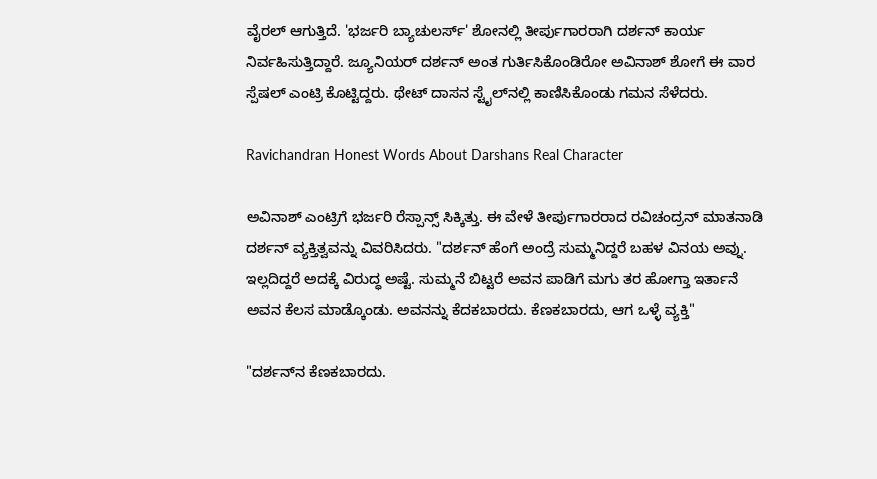ವೈರಲ್ ಆಗುತ್ತಿದೆ. 'ಭರ್ಜರಿ ಬ್ಯಾಚುಲರ್ಸ್' ಶೋನಲ್ಲಿ ತೀರ್ಪುಗಾರರಾಗಿ ದರ್ಶನ್ ಕಾರ್ಯ ನಿರ್ವಹಿಸುತ್ತಿದ್ದಾರೆ. ಜ್ಯೂನಿಯರ್ ದರ್ಶನ್ ಅಂತ ಗುರ್ತಿಸಿಕೊಂಡಿರೋ ಅವಿನಾಶ್ ಶೋಗೆ ಈ ವಾರ ಸ್ಪೆಷಲ್ ಎಂಟ್ರಿ ಕೊಟ್ಟಿದ್ದರು. ಥೇಟ್ ದಾಸನ ಸ್ಟೈಲ್‌ನಲ್ಲಿ ಕಾಣಿಸಿಕೊಂಡು ಗಮನ ಸೆಳೆದರು.

Ravichandran Honest Words About Darshans Real Character

ಅವಿನಾಶ್ ಎಂಟ್ರಿಗೆ ಭರ್ಜರಿ ರೆಸ್ಪಾನ್ಸ್ ಸಿಕ್ಕಿತ್ತು. ಈ ವೇಳೆ ತೀರ್ಪುಗಾರರಾದ ರವಿಚಂದ್ರನ್ ಮಾತನಾಡಿ ದರ್ಶನ್ ವ್ಯಕ್ತಿತ್ವವನ್ನು ವಿವರಿಸಿದರು. "ದರ್ಶನ್ ಹೆಂಗೆ ಅಂದ್ರೆ ಸುಮ್ಮನಿದ್ದರೆ ಬಹಳ ವಿನಯ ಅವ್ನು. ಇಲ್ಲದಿದ್ದರೆ ಅದಕ್ಕೆ ವಿರುದ್ಧ ಅಷ್ಟೆ. ಸುಮ್ಮನೆ ಬಿಟ್ಟರೆ ಅವನ ಪಾಡಿಗೆ ಮಗು ತರ ಹೋಗ್ತಾ ಇರ್ತಾನೆ ಅವನ ಕೆಲಸ ಮಾಡ್ಕೊಂಡು. ಅವನನ್ನು ಕೆದಕಬಾರದು. ಕೆಣಕಬಾರದು, ಆಗ ಒಳ್ಳೆ ವ್ಯಕ್ತಿ"

"ದರ್ಶನ್‌ನ ಕೆಣಕಬಾರದು.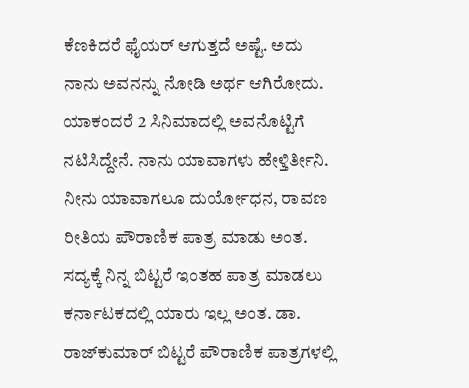ಕೆಣಕಿದರೆ ಫೈಯರ್ ಆಗುತ್ತದೆ ಅಷ್ಟೆ. ಅದು ನಾನು ಅವನನ್ನು ನೋಡಿ ಅರ್ಥ ಆಗಿರೋದು. ಯಾಕಂದರೆ 2 ಸಿನಿಮಾದಲ್ಲಿ ಅವನೊಟ್ಟಿಗೆ ನಟಿಸಿದ್ದೇನೆ. ನಾನು ಯಾವಾಗಳು ಹೇಳ್ತಿರ್ತೀನಿ. ನೀನು ಯಾವಾಗಲೂ ದುರ್ಯೋಧನ, ರಾವಣ ರೀತಿಯ ಪೌರಾಣಿಕ ಪಾತ್ರ ಮಾಡು ಅಂತ. ಸದ್ಯಕ್ಕೆ ನಿನ್ನ ಬಿಟ್ಟರೆ ಇಂತಹ ಪಾತ್ರ ಮಾಡಲು ಕರ್ನಾಟಕದಲ್ಲಿ ಯಾರು ಇಲ್ಲ ಅಂತ. ಡಾ. ರಾಜ್‌ಕುಮಾರ್ ಬಿಟ್ಟರೆ ಪೌರಾಣಿಕ ಪಾತ್ರಗಳಲ್ಲಿ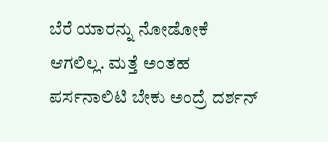ಬೆರೆ ಯಾರನ್ನು ನೋಡೋಕೆ ಆಗಲಿಲ್ಲ. ಮತ್ತೆ ಅಂತಹ ಪರ್ಸನಾಲಿಟಿ ಬೇಕು ಅಂದ್ರೆ ದರ್ಶನ್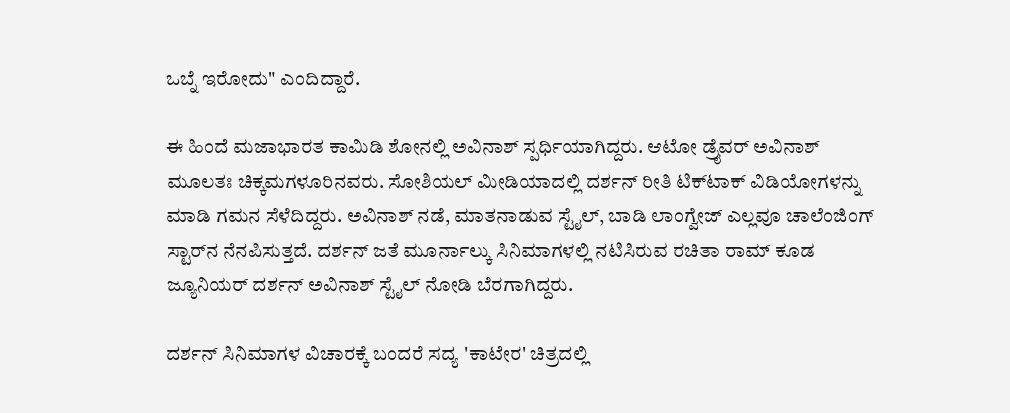ಒಬ್ನೆ ಇರೋದು" ಎಂದಿದ್ದಾರೆ.

ಈ ಹಿಂದೆ ಮಜಾಭಾರತ ಕಾಮಿಡಿ ಶೋನಲ್ಲಿ ಅವಿನಾಶ್ ಸ್ಪರ್ಧಿಯಾಗಿದ್ದರು. ಆಟೋ ಡ್ರೈವರ್ ಅವಿನಾಶ್ ಮೂಲತಃ ಚಿಕ್ಕಮಗಳೂರಿನವರು. ಸೋಶಿಯಲ್ ಮೀಡಿಯಾದಲ್ಲಿ ದರ್ಶನ್ ರೀತಿ ಟಿಕ್‌ಟಾಕ್ ವಿಡಿಯೋಗಳನ್ನು ಮಾಡಿ ಗಮನ ಸೆಳೆದಿದ್ದರು. ಅವಿನಾಶ್ ನಡೆ, ಮಾತನಾಡುವ ಸ್ಟೈಲ್, ಬಾಡಿ ಲಾಂಗ್ವೇಜ್ ಎಲ್ಲವೂ ಚಾಲೆಂಜಿಂಗ್ ಸ್ಟಾರ್‌ನ ನೆನಪಿಸುತ್ತದೆ. ದರ್ಶನ್ ಜತೆ ಮೂರ್ನಾಲ್ಕು ಸಿನಿಮಾಗಳಲ್ಲಿ ನಟಿಸಿರುವ ರಚಿತಾ ರಾಮ್ ಕೂಡ ಜ್ಯೂನಿಯರ್ ದರ್ಶನ್ ಅವಿನಾಶ್ ಸ್ಟೈಲ್ ನೋಡಿ ಬೆರಗಾಗಿದ್ದರು.

ದರ್ಶನ್ ಸಿನಿಮಾಗಳ ವಿಚಾರಕ್ಕೆ ಬಂದರೆ ಸದ್ಯ 'ಕಾಟೇರ' ಚಿತ್ರದಲ್ಲಿ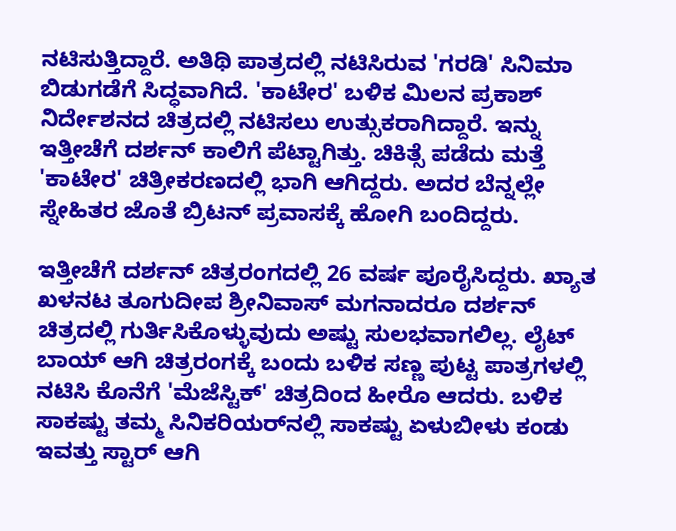ನಟಿಸುತ್ತಿದ್ದಾರೆ. ಅತಿಥಿ ಪಾತ್ರದಲ್ಲಿ ನಟಿಸಿರುವ 'ಗರಡಿ' ಸಿನಿಮಾ ಬಿಡುಗಡೆಗೆ ಸಿದ್ಧವಾಗಿದೆ. 'ಕಾಟೇರ' ಬಳಿಕ ಮಿಲನ ಪ್ರಕಾಶ್ ನಿರ್ದೇಶನದ ಚಿತ್ರದಲ್ಲಿ ನಟಿಸಲು ಉತ್ಸುಕರಾಗಿದ್ದಾರೆ. ಇನ್ನು ಇತ್ತೀಚೆಗೆ ದರ್ಶನ್ ಕಾಲಿಗೆ ಪೆಟ್ಟಾಗಿತ್ತು. ಚಿಕಿತ್ಸೆ ಪಡೆದು ಮತ್ತೆ 'ಕಾಟೇರ' ಚಿತ್ರೀಕರಣದಲ್ಲಿ ಭಾಗಿ ಆಗಿದ್ದರು. ಅದರ ಬೆನ್ನಲ್ಲೇ ಸ್ನೇಹಿತರ ಜೊತೆ ಬ್ರಿಟನ್ ಪ್ರವಾಸಕ್ಕೆ ಹೋಗಿ ಬಂದಿದ್ದರು.

ಇತ್ತೀಚೆಗೆ ದರ್ಶನ್ ಚಿತ್ರರಂಗದಲ್ಲಿ 26 ವರ್ಷ ಪೂರೈಸಿದ್ದರು. ಖ್ಯಾತ ಖಳನಟ ತೂಗುದೀಪ ಶ್ರೀನಿವಾಸ್ ಮಗನಾದರೂ ದರ್ಶನ್ ಚಿತ್ರದಲ್ಲಿ ಗುರ್ತಿಸಿಕೊಳ್ಳುವುದು ಅಷ್ಟು ಸುಲಭವಾಗಲಿಲ್ಲ. ಲೈಟ್ ಬಾಯ್‌ ಆಗಿ ಚಿತ್ರರಂಗಕ್ಕೆ ಬಂದು ಬಳಿಕ ಸಣ್ಣ ಪುಟ್ಟ ಪಾತ್ರಗಳಲ್ಲಿ ನಟಿಸಿ ಕೊನೆಗೆ 'ಮೆಜೆಸ್ಟಿಕ್' ಚಿತ್ರದಿಂದ ಹೀರೊ ಆದರು. ಬಳಿಕ ಸಾಕಷ್ಟು ತಮ್ಮ ಸಿನಿಕರಿಯರ್‌ನಲ್ಲಿ ಸಾಕಷ್ಟು ಏಳುಬೀಳು ಕಂಡು ಇವತ್ತು ಸ್ಟಾರ್ ಆಗಿ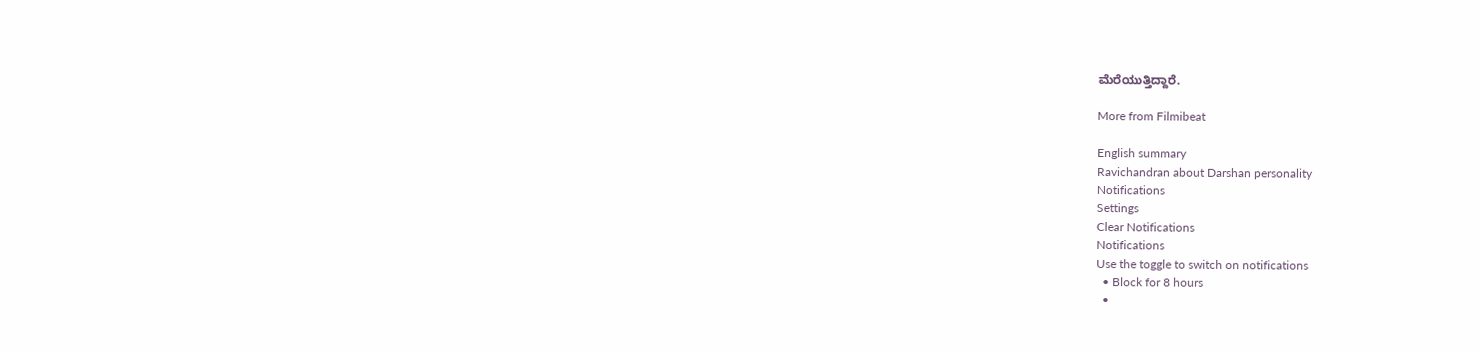ಮೆರೆಯುತ್ತಿದ್ದಾರೆ.

More from Filmibeat

English summary
Ravichandran about Darshan personality
Notifications
Settings
Clear Notifications
Notifications
Use the toggle to switch on notifications
  • Block for 8 hours
  •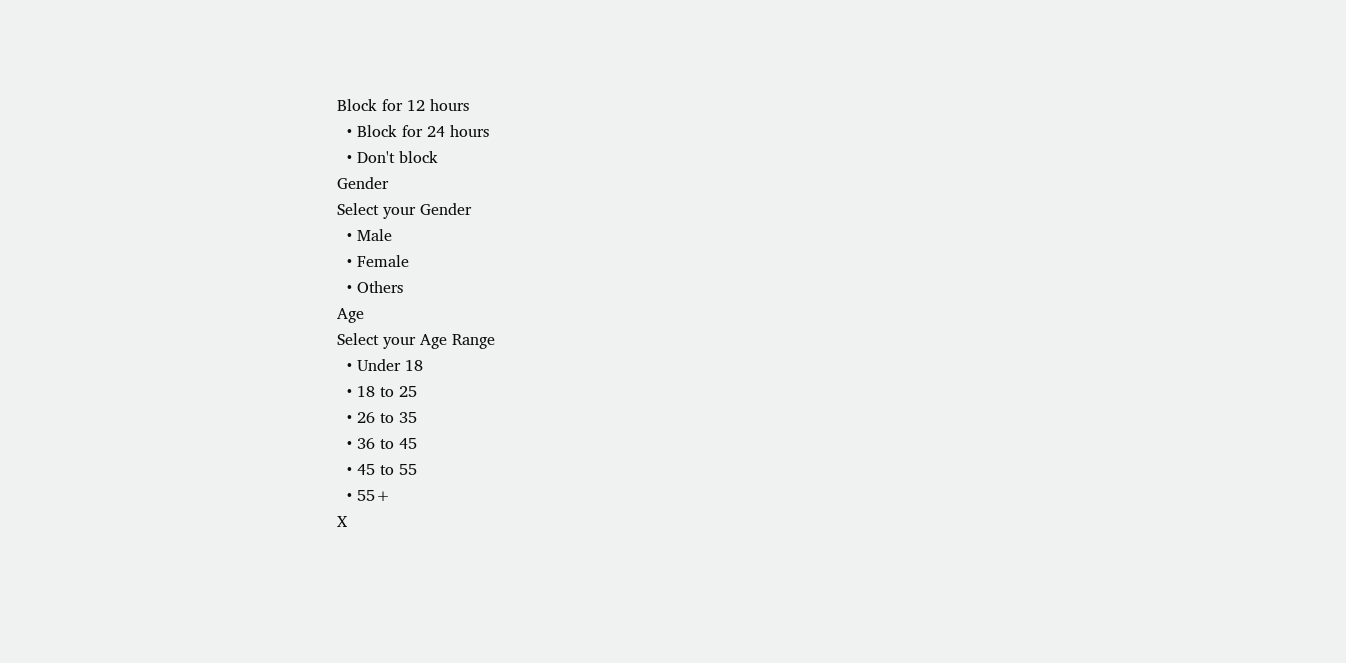Block for 12 hours
  • Block for 24 hours
  • Don't block
Gender
Select your Gender
  • Male
  • Female
  • Others
Age
Select your Age Range
  • Under 18
  • 18 to 25
  • 26 to 35
  • 36 to 45
  • 45 to 55
  • 55+
X